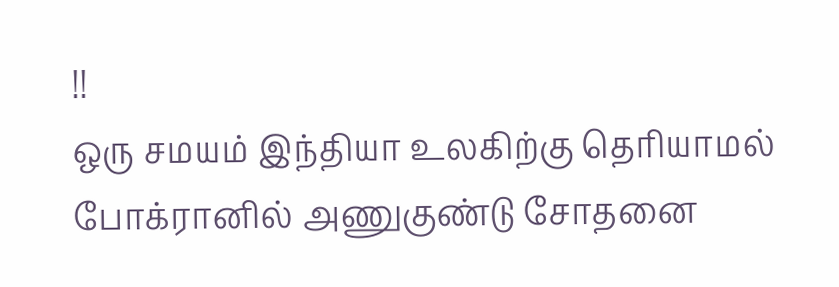!!
ஒரு சமயம் இந்தியா உலகிற்கு தெரியாமல் போக்ரானில் அணுகுண்டு சோதனை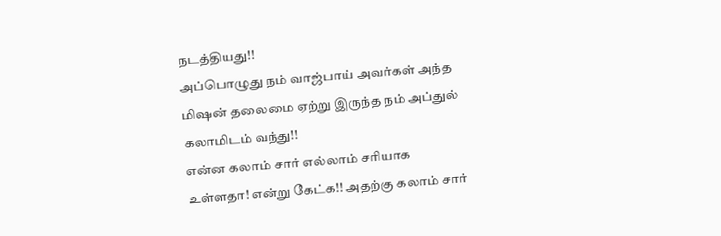நடத்தியது!!
அப்பொழுது நம் வாஜ்பாய் அவர்கள் அந்த மிஷன் தலைமை ஏற்று இருந்த நம் அப்துல் கலாமிடம் வந்து!!
என்ன கலாம் சார் எல்லாம் சரியாக உள்ளதா! என்று கேட்க!! அதற்கு கலாம் சார்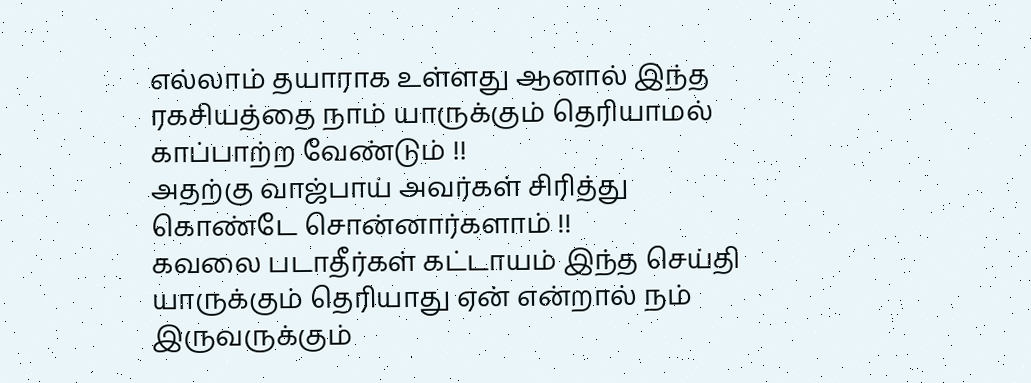எல்லாம் தயாராக உள்ளது ஆனால் இந்த ரகசியத்தை நாம் யாருக்கும் தெரியாமல் காப்பாற்ற வேண்டும் !!
அதற்கு வாஜ்பாய் அவர்கள் சிரித்து கொண்டே சொன்னார்களாம் !!
கவலை படாதீர்கள் கட்டாயம் இந்த செய்தி யாருக்கும் தெரியாது ஏன் என்றால் நம் இருவருக்கும்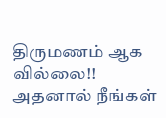திருமணம் ஆக வில்லை!!
அதனால் நீங்கள்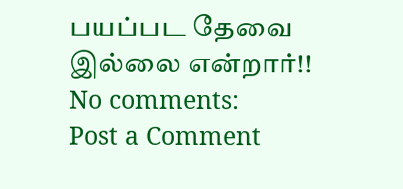பயப்பட தேவை இல்லை என்றார்!!
No comments:
Post a Comment